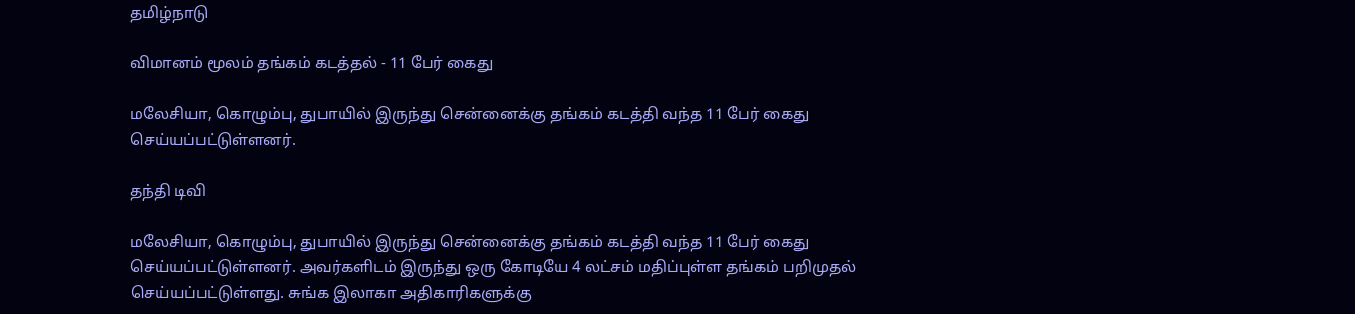தமிழ்நாடு

விமானம் மூலம் தங்கம் கடத்தல் - 11 பேர் கைது

மலேசியா, கொழும்பு, துபாயில் இருந்து சென்னைக்கு தங்கம் கடத்தி வந்த 11 பேர் கைது செய்யப்பட்டுள்ளனர்.

தந்தி டிவி

மலேசியா, கொழும்பு, துபாயில் இருந்து சென்னைக்கு தங்கம் கடத்தி வந்த 11 பேர் கைது செய்யப்பட்டுள்ளனர். அவர்களிடம் இருந்து ஒரு கோடியே 4 லட்சம் மதிப்புள்ள தங்கம் பறிமுதல் செய்யப்பட்டுள்ளது. சுங்க இலாகா அதிகாரிகளுக்கு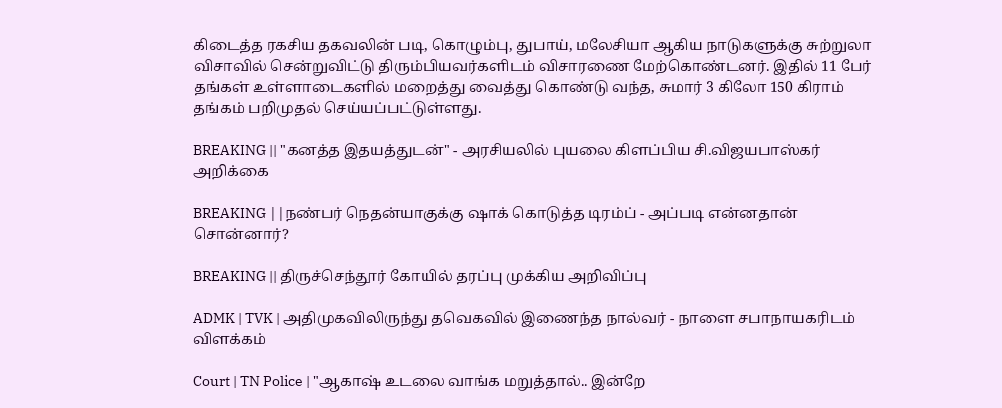கிடைத்த ரகசிய தகவலின் படி, கொழும்பு, துபாய், மலேசியா ஆகிய நாடுகளுக்கு சுற்றுலா விசாவில் சென்றுவிட்டு திரும்பியவர்களிடம் விசாரணை மேற்கொண்டனர். இதில் 11 பேர் தங்கள் உள்ளாடைகளில் மறைத்து வைத்து கொண்டு வந்த, சுமார் 3 கிலோ 150 கிராம் தங்கம் பறிமுதல் செய்யப்பட்டுள்ளது.

BREAKING || "கனத்த இதயத்துடன்" - அரசியலில் புயலை கிளப்பிய சி.விஜயபாஸ்கர் அறிக்கை

BREAKING ||நண்பர் நெதன்யாகுக்கு ஷாக் கொடுத்த டிரம்ப் - அப்படி என்னதான் சொன்னார்?

BREAKING || திருச்செந்தூர் கோயில் தரப்பு முக்கிய அறிவிப்பு

ADMK | TVK | அதிமுகவிலிருந்து தவெகவில் இணைந்த நால்வர் - நாளை சபாநாயகரிடம் விளக்கம்

Court | TN Police | "ஆகாஷ் உடலை வாங்க மறுத்தால்.. இன்றே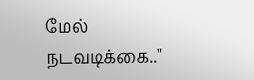மேல் நடவடிக்கை.."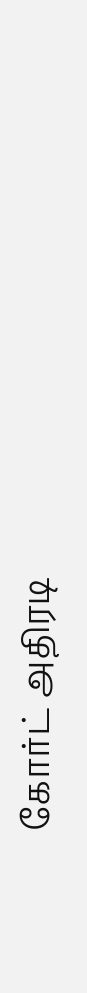கோர்ட் அதிரடி